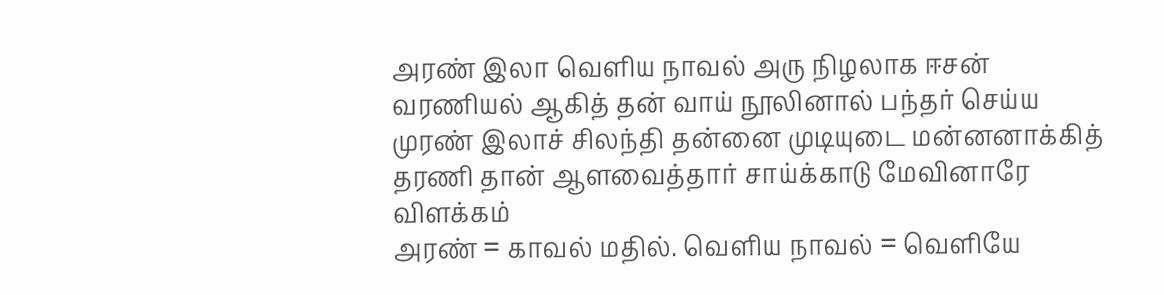அரண் இலா வெளிய நாவல் அரு நிழலாக ஈசன்
வரணியல் ஆகித் தன் வாய் நூலினால் பந்தர் செய்ய
முரண் இலாச் சிலந்தி தன்னை முடியுடை மன்னனாக்கித்
தரணி தான் ஆளவைத்தார் சாய்க்காடு மேவினாரே
விளக்கம்
அரண் = காவல் மதில். வெளிய நாவல் = வெளியே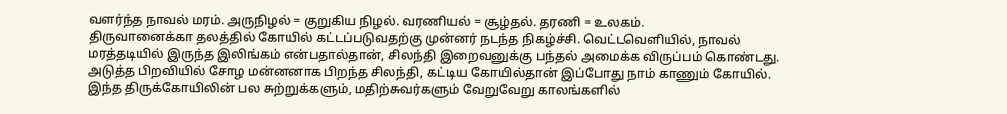வளர்ந்த நாவல் மரம். அருநிழல் = குறுகிய நிழல். வரணியல் = சூழ்தல். தரணி = உலகம்.
திருவானைக்கா தலத்தில் கோயில் கட்டப்படுவதற்கு முன்னர் நடந்த நிகழ்ச்சி. வெட்டவெளியில், நாவல் மரத்தடியில் இருந்த இலிங்கம் என்பதால்தான், சிலந்தி இறைவனுக்கு பந்தல் அமைக்க விருப்பம் கொண்டது. அடுத்த பிறவியில் சோழ மன்னனாக பிறந்த சிலந்தி, கட்டிய கோயில்தான் இப்போது நாம் காணும் கோயில். இந்த திருக்கோயிலின் பல சுற்றுக்களும், மதிற்சுவர்களும் வேறுவேறு காலங்களில்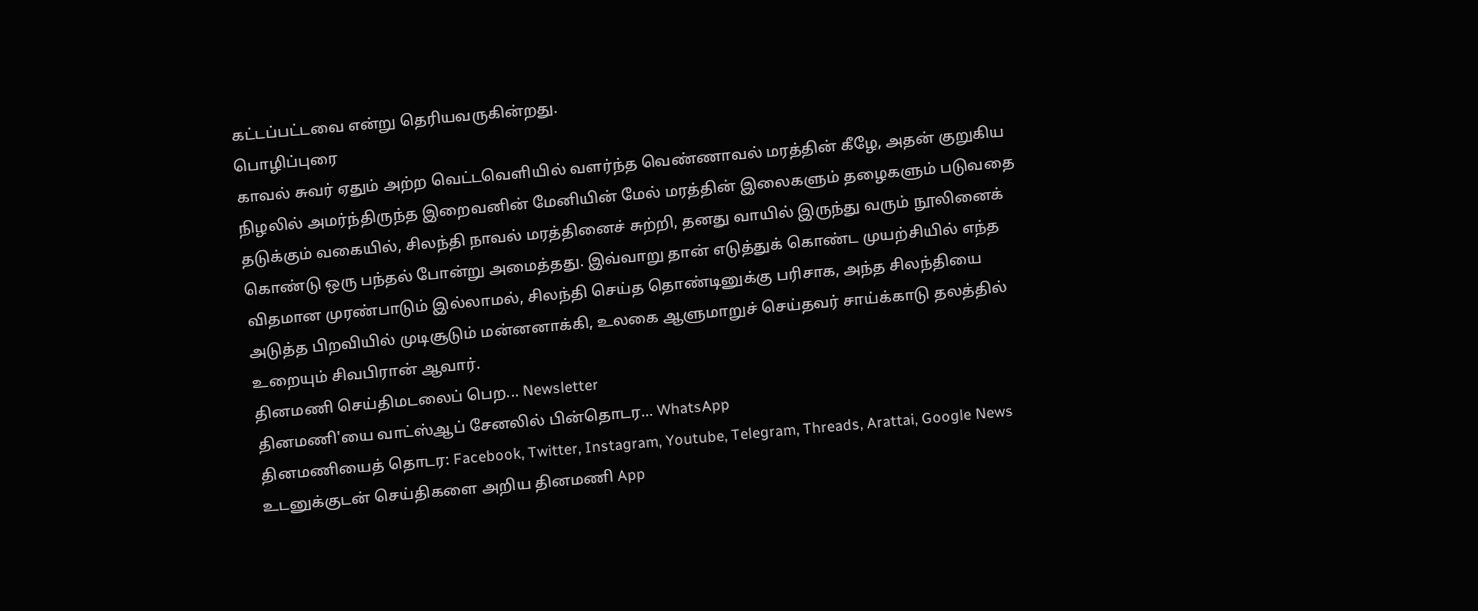கட்டப்பட்டவை என்று தெரியவருகின்றது.
பொழிப்புரை
காவல் சுவர் ஏதும் அற்ற வெட்டவெளியில் வளர்ந்த வெண்ணாவல் மரத்தின் கீழே, அதன் குறுகிய நிழலில் அமர்ந்திருந்த இறைவனின் மேனியின் மேல் மரத்தின் இலைகளும் தழைகளும் படுவதை தடுக்கும் வகையில், சிலந்தி நாவல் மரத்தினைச் சுற்றி, தனது வாயில் இருந்து வரும் நூலினைக் கொண்டு ஒரு பந்தல் போன்று அமைத்தது. இவ்வாறு தான் எடுத்துக் கொண்ட முயற்சியில் எந்த விதமான முரண்பாடும் இல்லாமல், சிலந்தி செய்த தொண்டினுக்கு பரிசாக, அந்த சிலந்தியை அடுத்த பிறவியில் முடிசூடும் மன்னனாக்கி, உலகை ஆளுமாறுச் செய்தவர் சாய்க்காடு தலத்தில் உறையும் சிவபிரான் ஆவார்.
தினமணி செய்திமடலைப் பெற... Newsletter
தினமணி'யை வாட்ஸ்ஆப் சேனலில் பின்தொடர... WhatsApp
தினமணியைத் தொடர: Facebook, Twitter, Instagram, Youtube, Telegram, Threads, Arattai, Google News
உடனுக்குடன் செய்திகளை அறிய தினமணி App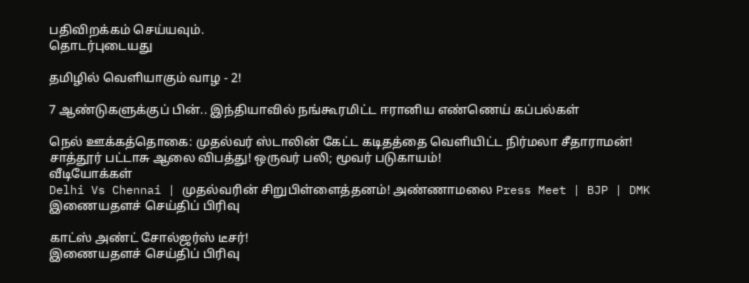பதிவிறக்கம் செய்யவும்.
தொடர்புடையது

தமிழில் வெளியாகும் வாழ - 2!

7 ஆண்டுகளுக்குப் பின்.. இந்தியாவில் நங்கூரமிட்ட ஈரானிய எண்ணெய் கப்பல்கள்

நெல் ஊக்கத்தொகை: முதல்வர் ஸ்டாலின் கேட்ட கடிதத்தை வெளியிட்ட நிர்மலா சீதாராமன்!
சாத்தூர் பட்டாசு ஆலை விபத்து! ஒருவர் பலி; மூவர் படுகாயம்!
வீடியோக்கள்
Delhi Vs Chennai | முதல்வரின் சிறுபிள்ளைத்தனம்! அண்ணாமலை Press Meet | BJP | DMK
இணையதளச் செய்திப் பிரிவு

காட்ஸ் அண்ட் சோல்ஜர்ஸ் டீசர்!
இணையதளச் செய்திப் பிரிவு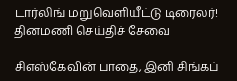டார்லிங் மறுவெளியீட்டு டிரைலர்!
தினமணி செய்திச் சேவை

சிஎஸ்கேவின் பாதை, இனி சிங்கப்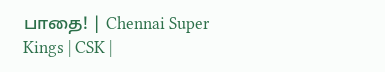பாதை! | Chennai Super Kings | CSK |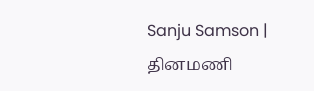Sanju Samson |
தினமணி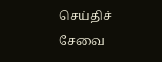செய்திச் சேவை